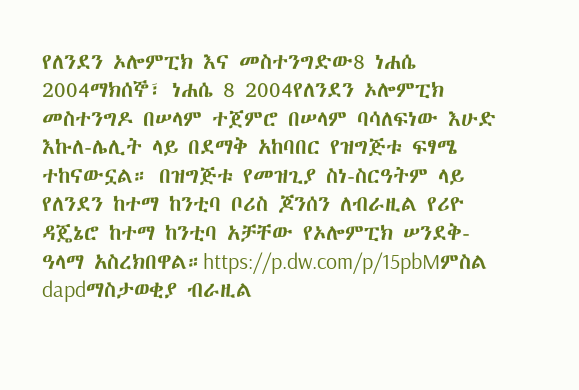የለንደን ኦሎምፒክ እና መስተንግድው8 ነሐሴ 2004ማክሰኞ፣ ነሐሴ 8 2004የለንደን ኦሎምፒክ መስተንግዶ በሠላም ተጀምሮ በሠላም ባሳለፍነው እሁድ እኩለ-ሌሊት ላይ በደማቅ አከባበር የዝግጅቱ ፍፃሜ ተከናውኗል። በዝግጅቱ የመዝጊያ ስነ-ስርዓትም ላይ የለንደን ከተማ ከንቲባ ቦሪስ ጆንሰን ለብራዚል የሪዮ ዳጄኔሮ ከተማ ከንቲባ አቻቸው የኦሎምፒክ ሠንደቅ-ዓላማ አስረክበዋል።https://p.dw.com/p/15pbMምስል dapdማስታወቂያ ብራዚል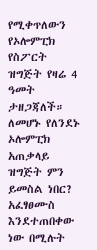የሚቀጥለውን የኦሎምፒክ የስፖርት ዝግጅት የዛሬ 4 ዓመት ታዘጋጃለች። ለመሆኑ የለንደኑ ኦሎምፒክ አጠቃላይ ዝግጅት ምን ይመስል ነበር? አፈፃፀሙስ እንደተጠበቀው ነው በሚሉት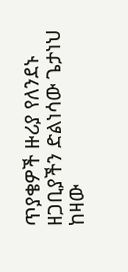ጥያቄዎች ዙሪያ የለንደኑ ዘጋቢያችን ድልነሳው ጌታነህ ከዛው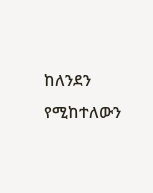ከለንደን የሚከተለውን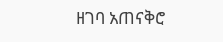ዘገባ አጠናቅሮ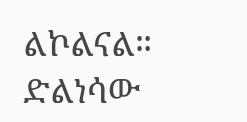ልኮልናል። ድልነሳው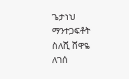ጌታነህ ማንተጋፍቶት ስለሺ ሸዋዬ ለገሰ